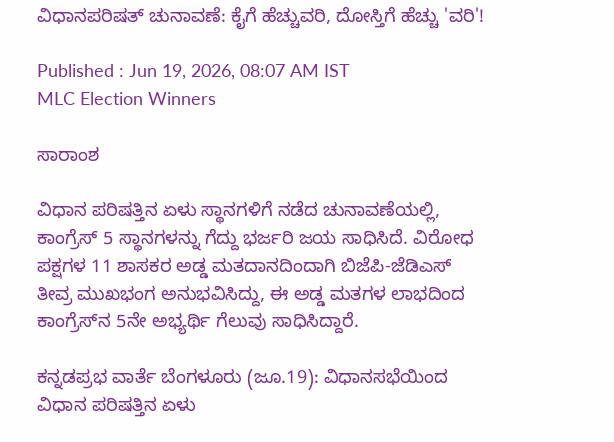ವಿಧಾನಪರಿಷತ್‌ ಚುನಾವಣೆ: ಕೈಗೆ ಹೆಚ್ಚುವರಿ, ದೋಸ್ತಿಗೆ ಹೆಚ್ಚು 'ವರಿ'!

Published : Jun 19, 2026, 08:07 AM IST
MLC Election Winners

ಸಾರಾಂಶ

ವಿಧಾನ ಪರಿಷತ್ತಿನ ಏಳು ಸ್ಥಾನಗಳಿಗೆ ನಡೆದ ಚುನಾವಣೆಯಲ್ಲಿ, ಕಾಂಗ್ರೆಸ್ 5 ಸ್ಥಾನಗಳನ್ನು ಗೆದ್ದು ಭರ್ಜರಿ ಜಯ ಸಾಧಿಸಿದೆ. ವಿರೋಧ ಪಕ್ಷಗಳ 11 ಶಾಸಕರ ಅಡ್ಡ ಮತದಾನದಿಂದಾಗಿ ಬಿಜೆಪಿ-ಜೆಡಿಎಸ್‌ ತೀವ್ರ ಮುಖಭಂಗ ಅನುಭವಿಸಿದ್ದು, ಈ ಅಡ್ಡ ಮತಗಳ ಲಾಭದಿಂದ ಕಾಂಗ್ರೆಸ್‌ನ 5ನೇ ಅಭ್ಯರ್ಥಿ ಗೆಲುವು ಸಾಧಿಸಿದ್ದಾರೆ.

ಕನ್ನಡಪ್ರಭ ವಾರ್ತೆ ಬೆಂಗಳೂರು (ಜೂ.19): ವಿಧಾನಸಭೆಯಿಂದ ವಿಧಾನ ಪರಿಷತ್ತಿನ ಏಳು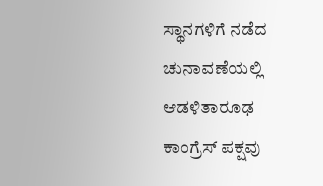ಸ್ಥಾನಗಳಿಗೆ ನಡೆದ ಚುನಾವಣೆಯಲ್ಲಿ ಆಡಳಿತಾರೂಢ ಕಾಂಗ್ರೆಸ್‌ ಪಕ್ಷವು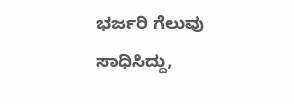ಭರ್ಜರಿ ಗೆಲುವು ಸಾಧಿಸಿದ್ದು,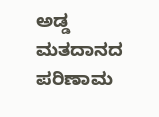ಅಡ್ಡ ಮತದಾನದ ಪರಿಣಾಮ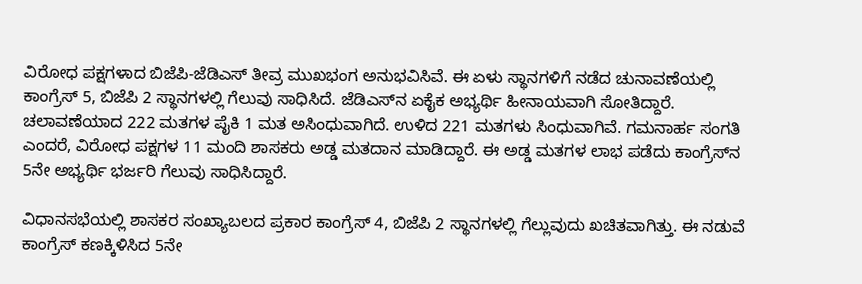ವಿರೋಧ ಪಕ್ಷಗಳಾದ ಬಿಜೆಪಿ-ಜೆಡಿಎಸ್‌ ತೀವ್ರ ಮುಖಭಂಗ ಅನುಭವಿಸಿವೆ. ಈ ಏಳು ಸ್ಥಾನಗಳಿಗೆ ನಡೆದ ಚುನಾವಣೆಯಲ್ಲಿ ಕಾಂಗ್ರೆಸ್‌ 5, ಬಿಜೆಪಿ 2 ಸ್ಥಾನಗಳಲ್ಲಿ ಗೆಲುವು ಸಾಧಿಸಿದೆ. ಜೆಡಿಎಸ್‌ನ ಏಕೈಕ ಅಭ್ಯರ್ಥಿ ಹೀನಾಯವಾಗಿ ಸೋತಿದ್ದಾರೆ. ಚಲಾವಣೆಯಾದ 222 ಮತಗಳ ಪೈಕಿ 1 ಮತ ಅಸಿಂಧುವಾಗಿದೆ. ಉಳಿದ 221 ಮತಗಳು ಸಿಂಧುವಾಗಿವೆ. ಗಮನಾರ್ಹ ಸಂಗತಿ ಎಂದರೆ, ವಿರೋಧ ಪಕ್ಷಗಳ 11 ಮಂದಿ ಶಾಸಕರು ಅಡ್ಡ ಮತದಾನ ಮಾಡಿದ್ದಾರೆ. ಈ ಅಡ್ಡ ಮತಗಳ ಲಾಭ ಪಡೆದು ಕಾಂಗ್ರೆಸ್‌ನ 5ನೇ ಅಭ್ಯರ್ಥಿ ಭರ್ಜರಿ ಗೆಲುವು ಸಾಧಿಸಿದ್ದಾರೆ.

ವಿಧಾನಸಭೆಯಲ್ಲಿ ಶಾಸಕರ ಸಂಖ್ಯಾಬಲದ ಪ್ರಕಾರ ಕಾಂಗ್ರೆಸ್‌ 4, ಬಿಜೆಪಿ 2 ಸ್ಥಾನಗಳಲ್ಲಿ ಗೆಲ್ಲುವುದು ಖಚಿತವಾಗಿತ್ತು. ಈ ನಡುವೆ ಕಾಂಗ್ರೆಸ್‌ ಕಣಕ್ಕಿಳಿಸಿದ 5ನೇ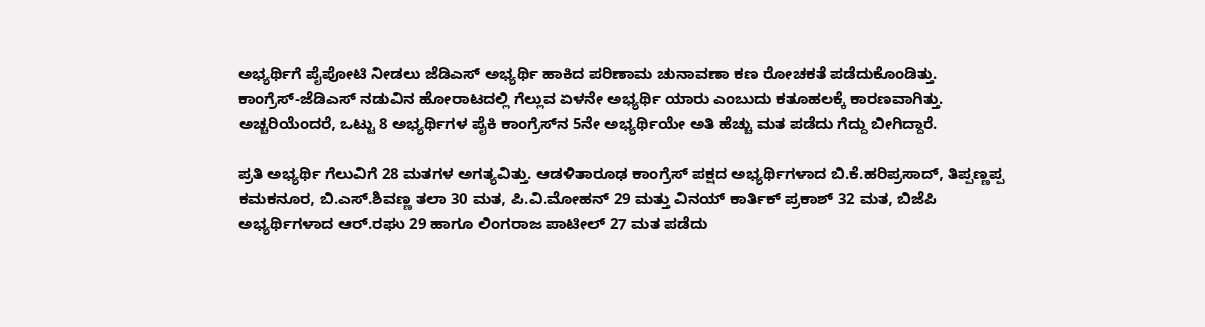ಅಭ್ಯರ್ಥಿಗೆ ಪೈಪೋಟಿ ನೀಡಲು ಜೆಡಿಎಸ್‌ ಅಭ್ಯರ್ಥಿ ಹಾಕಿದ ಪರಿಣಾಮ ಚುನಾವಣಾ ಕಣ ರೋಚಕತೆ ಪಡೆದುಕೊಂಡಿತ್ತು. ಕಾಂಗ್ರೆಸ್‌-ಜೆಡಿಎಸ್‌ ನಡುವಿನ ಹೋರಾಟದಲ್ಲಿ ಗೆಲ್ಲುವ ಏಳನೇ ಅಭ್ಯರ್ಥಿ ಯಾರು ಎಂಬುದು ಕತೂಹಲಕ್ಕೆ ಕಾರಣವಾಗಿತ್ತು. ಅಚ್ಚರಿಯೆಂದರೆ, ಒಟ್ಟು 8 ಅಭ್ಯರ್ಥಿಗಳ ಪೈಕಿ ಕಾಂಗ್ರೆಸ್‌ನ 5ನೇ ಅಭ್ಯರ್ಥಿಯೇ ಅತಿ ಹೆಚ್ಚು ಮತ ಪಡೆದು ಗೆದ್ದು ಬೀಗಿದ್ದಾರೆ.

ಪ್ರತಿ ಅಭ್ಯರ್ಥಿ ಗೆಲುವಿಗೆ 28 ಮತಗಳ ಅಗತ್ಯವಿತ್ತು. ಆಡಳಿತಾರೂಢ ಕಾಂಗ್ರೆಸ್‌ ಪಕ್ಷದ ಅಭ್ಯರ್ಥಿಗಳಾದ ಬಿ.ಕೆ.ಹರಿಪ್ರಸಾದ್‌, ತಿಪ್ಪಣ್ಣಪ್ಪ ಕಮಕನೂರ, ಬಿ.ಎಸ್‌.ಶಿವಣ್ಣ ತಲಾ 30 ಮತ, ಪಿ.ವಿ.ಮೋಹನ್‌ 29 ಮತ್ತು ವಿನಯ್‌ ಕಾರ್ತಿಕ್‌ ಪ್ರಕಾಶ್‌ 32 ಮತ, ಬಿಜೆಪಿ ಅಭ್ಯರ್ಥಿಗಳಾದ ಆರ್‌.ರಘು 29 ಹಾಗೂ ಲಿಂಗರಾಜ ಪಾಟೀಲ್‌ 27 ಮತ ಪಡೆದು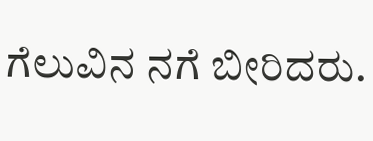ಗೆಲುವಿನ ನಗೆ ಬೀರಿದರು.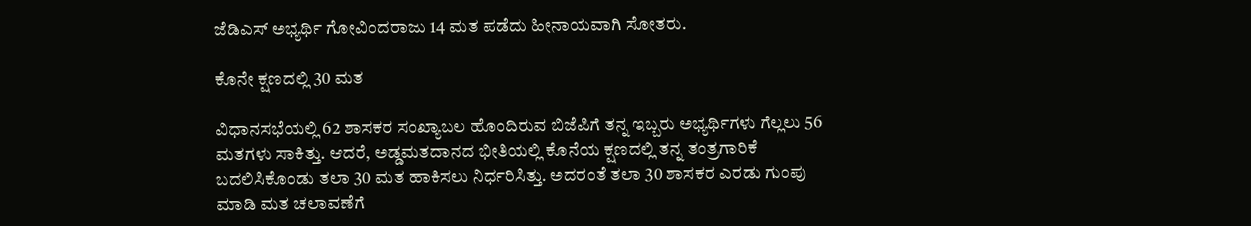ಜೆಡಿಎಸ್‌ ಅಭ್ಯರ್ಥಿ ಗೋವಿಂದರಾಜು 14 ಮತ ಪಡೆದು ಹೀನಾಯವಾಗಿ ಸೋತರು.

ಕೊನೇ ಕ್ಷಣದಲ್ಲಿ 30 ಮತ

ವಿಧಾನಸಭೆಯಲ್ಲಿ 62 ಶಾಸಕರ ಸಂಖ್ಯಾಬಲ ಹೊಂದಿರುವ ಬಿಜೆಪಿಗೆ ತನ್ನ ಇಬ್ಬರು ಅಭ್ಯರ್ಥಿಗಳು ಗೆಲ್ಲಲು 56 ಮತಗಳು ಸಾಕಿತ್ತು. ಆದರೆ, ಅಡ್ಡಮತದಾನದ ಭೀತಿಯಲ್ಲಿ ಕೊನೆಯ ಕ್ಷಣದಲ್ಲಿ ತನ್ನ ತಂತ್ರಗಾರಿಕೆ ಬದಲಿಸಿಕೊಂಡು ತಲಾ 30 ಮತ ಹಾಕಿಸಲು ನಿರ್ಧರಿಸಿತ್ತು. ಅದರಂತೆ ತಲಾ 30 ಶಾಸಕರ ಎರಡು ಗುಂಪು ಮಾಡಿ ಮತ ಚಲಾವಣೆಗೆ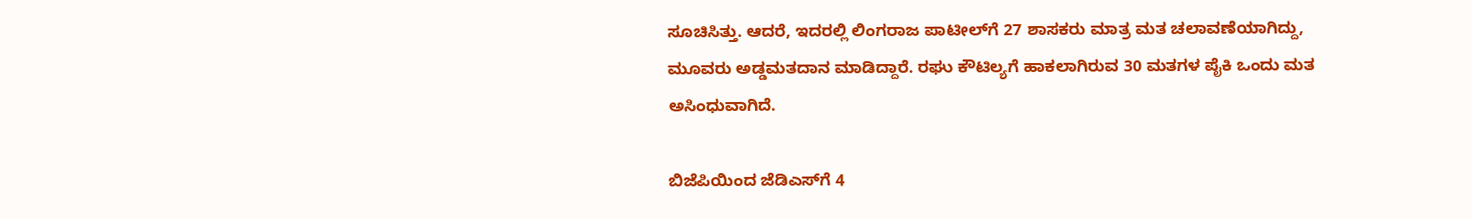ಸೂಚಿಸಿತ್ತು. ಆದರೆ, ಇದರಲ್ಲಿ ಲಿಂಗರಾಜ ಪಾಟೀಲ್‌ಗೆ 27 ಶಾಸಕರು ಮಾತ್ರ ಮತ ಚಲಾವಣೆಯಾಗಿದ್ದು, ಮೂವರು ಅಡ್ಡಮತದಾನ ಮಾಡಿದ್ದಾರೆ. ರಘು ಕೌಟಿಲ್ಯಗೆ ಹಾಕಲಾಗಿರುವ 30 ಮತಗಳ ಪೈಕಿ ಒಂದು ಮತ ಅಸಿಂಧುವಾಗಿದೆ.

ಬಿಜೆಪಿಯಿಂದ ಜೆಡಿಎಸ್‌ಗೆ 4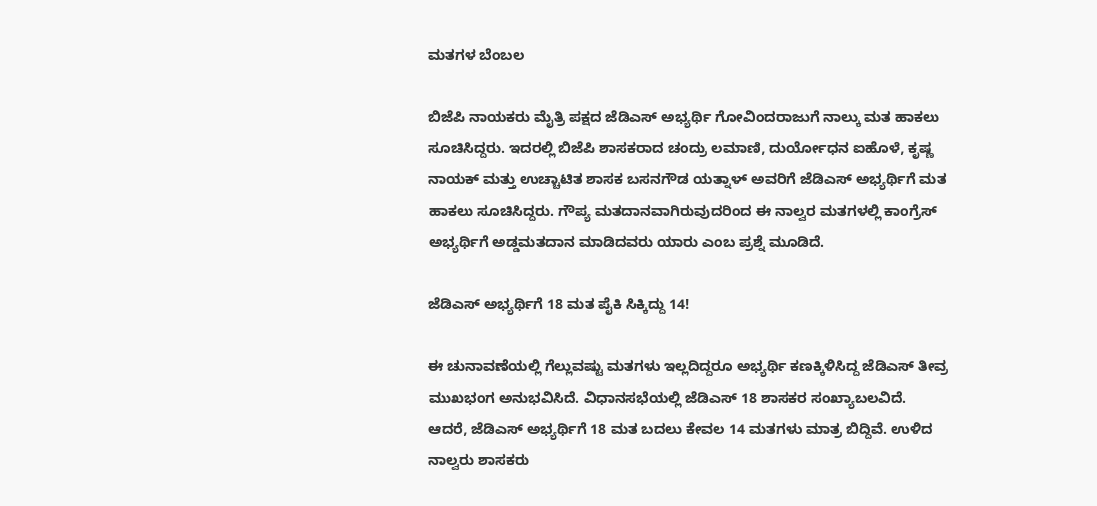ಮತಗಳ ಬೆಂಬಲ

ಬಿಜೆಪಿ ನಾಯಕರು ಮೈತ್ರಿ ಪಕ್ಷದ ಜೆಡಿಎಸ್‌ ಅಭ್ಯರ್ಥಿ ಗೋವಿಂದರಾಜುಗೆ ನಾಲ್ಕು ಮತ ಹಾಕಲು ಸೂಚಿಸಿದ್ದರು. ಇದರಲ್ಲಿ ಬಿಜೆಪಿ ಶಾಸಕರಾದ ಚಂದ್ರು ಲಮಾಣಿ, ದುರ್ಯೋಧನ ಐಹೊಳೆ, ಕೃಷ್ಣ ನಾಯಕ್‌ ಮತ್ತು ಉಚ್ಚಾಟಿತ ಶಾಸಕ ಬಸನಗೌಡ ಯತ್ನಾಳ್‌ ಅವರಿಗೆ ಜೆಡಿಎಸ್‌ ಅಭ್ಯರ್ಥಿಗೆ ಮತ ಹಾಕಲು ಸೂಚಿಸಿದ್ದರು. ಗೌಪ್ಯ ಮತದಾನವಾಗಿರುವುದರಿಂದ ಈ ನಾಲ್ವರ ಮತಗಳಲ್ಲಿ ಕಾಂಗ್ರೆಸ್‌ ಅಭ್ಯರ್ಥಿಗೆ ಅಡ್ಡಮತದಾನ ಮಾಡಿದವರು ಯಾರು ಎಂಬ ಪ್ರಶ್ನೆ ಮೂಡಿದೆ.

ಜೆಡಿಎಸ್‌ ಅಭ್ಯರ್ಥಿಗೆ 18 ಮತ ಪೈಕಿ ಸಿಕ್ಕಿದ್ದು 14!

ಈ ಚುನಾವಣೆಯಲ್ಲಿ ಗೆಲ್ಲುವಷ್ಟು ಮತಗಳು ಇಲ್ಲದಿದ್ದರೂ ಅಭ್ಯರ್ಥಿ ಕಣಕ್ಕಿಳಿಸಿದ್ದ ಜೆಡಿಎಸ್‌ ತೀವ್ರ ಮುಖಭಂಗ ಅನುಭವಿಸಿದೆ. ವಿಧಾನಸಭೆಯಲ್ಲಿ ಜೆಡಿಎಸ್‌ 18 ಶಾಸಕರ ಸಂಖ್ಯಾಬಲವಿದೆ. ಆದರೆ, ಜೆಡಿಎಸ್‌ ಅಭ್ಯರ್ಥಿಗೆ 18 ಮತ ಬದಲು ಕೇವಲ 14 ಮತಗಳು ಮಾತ್ರ ಬಿದ್ದಿವೆ. ಉಳಿದ ನಾಲ್ವರು ಶಾಸಕರು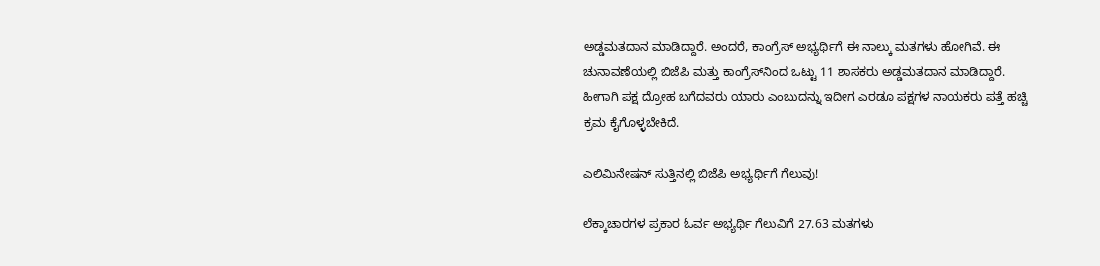ಅಡ್ಡಮತದಾನ ಮಾಡಿದ್ದಾರೆ. ಅಂದರೆ, ಕಾಂಗ್ರೆಸ್‌ ಅಭ್ಯರ್ಥಿಗೆ ಈ ನಾಲ್ಕು ಮತಗಳು ಹೋಗಿವೆ. ಈ ಚುನಾವಣೆಯಲ್ಲಿ ಬಿಜೆಪಿ ಮತ್ತು ಕಾಂಗ್ರೆಸ್‌ನಿಂದ ಒಟ್ಟು 11 ಶಾಸಕರು ಅಡ್ಡಮತದಾನ ಮಾಡಿದ್ದಾರೆ. ಹೀಗಾಗಿ ಪಕ್ಷ ದ್ರೋಹ ಬಗೆದವರು ಯಾರು ಎಂಬುದನ್ನು ಇದೀಗ ಎರಡೂ ಪಕ್ಷಗಳ ನಾಯಕರು ಪತ್ತೆ ಹಚ್ಚಿ ಕ್ರಮ ಕೈಗೊಳ್ಳಬೇಕಿದೆ.

ಎಲಿಮಿನೇಷನ್‌ ಸುತ್ತಿನಲ್ಲಿ ಬಿಜೆಪಿ ಅಭ್ಯರ್ಥಿಗೆ ಗೆಲುವು!

ಲೆಕ್ಕಾಚಾರಗಳ ಪ್ರಕಾರ ಓರ್ವ ಅಭ್ಯರ್ಥಿ ಗೆಲುವಿಗೆ 27.63 ಮತಗಳು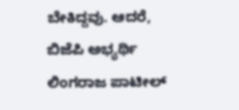ಬೇಕಿದ್ದವು. ಆದರೆ, ಬಿಜೆಪಿ ಅಭ್ಯರ್ಥಿ ಲಿಂಗರಾಜ ಪಾಟೀಲ್‌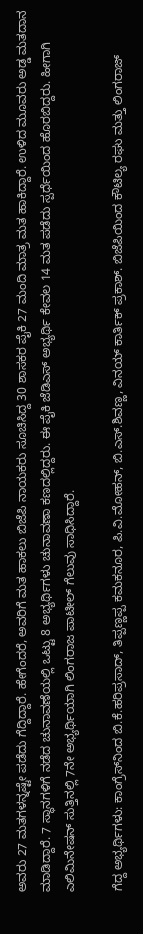ಅವರು 27 ಮತಗಳನ್ನಷ್ಟೇ ಪಡೆದು ಗೆದ್ದಿದ್ದಾರೆ. ಹೇಗೆಂದರೆ, ಅವರಿಗೆ ಮತ ಹಾಕಲು ಬಿಜೆಪಿ ನಾಯಕರು ಸೂಚಿಸಿದ್ದ 30 ಶಾಸಕರ ಪೈಕಿ 27 ಮಂದಿ ಮಾತ್ರ ಮತ ಹಾಕಿದ್ದಾರೆ. ಉಳಿದ ಮೂವರು ಅಡ್ಡ ಮತದಾನ ಮಾಡಿದ್ದಾರೆ. 7 ಸ್ಥಾನಗಳಿಗೆ ನಡೆದ ಚುನಾವಣೆಯಲ್ಲಿ ಒಟ್ಟು 8 ಅಭ್ಯರ್ಥಿಗಳು ಚುನಾವಣಾ ಕಣದಲ್ಲಿದ್ದರು. ಈ ಪೈಕಿ ಜೆಡಿಎಸ್‌ ಅಭ್ಯರ್ಥಿ ಕೇವಲ 14 ಮತ ಪಡೆದು ಸ್ಪರ್ಧೆಯಿಂದ ಹೊರಬಿದ್ದರು. ಹೀಗಾಗಿ ಎಲಿಮಿನೇಷನ್‌ ಸುತ್ತಿನಲ್ಲಿ 7ನೇ ಅಭ್ಯರ್ಥಿಯಾಗಿ ಲಿಂಗರಾಜ ಪಾಟೀಲ್‌ ಗೆಲುವು ಸಾಧಿಸಿದ್ದಾರೆ.

ಗೆದ್ದ ಅಭ್ಯರ್ಥಿಗಳು: ಕಾಂಗ್ರೆಸ್‌ನಿಂದ ಬಿ.ಕೆ.ಹರಿಪ್ರಸಾದ್‌, ತಿಪ್ಪಣ್ಣಪ್ಪ ಕಮಕನೂರ, ಪಿ.ವಿ.ಮೋಹನ್, ಬಿ.ಎಸ್‌.ಶಿವಣ್ಣ, ವಿನಯ್‌ ಕಾರ್ತಿಕ್ ಪ್ರಕಾಶ್‌. ಬಿಜೆಪಿಯಿಂದ ಕೌಟಿಲ್ಯ ರಘು ಮತ್ತು ಲಿಂಗರಾಜ್‌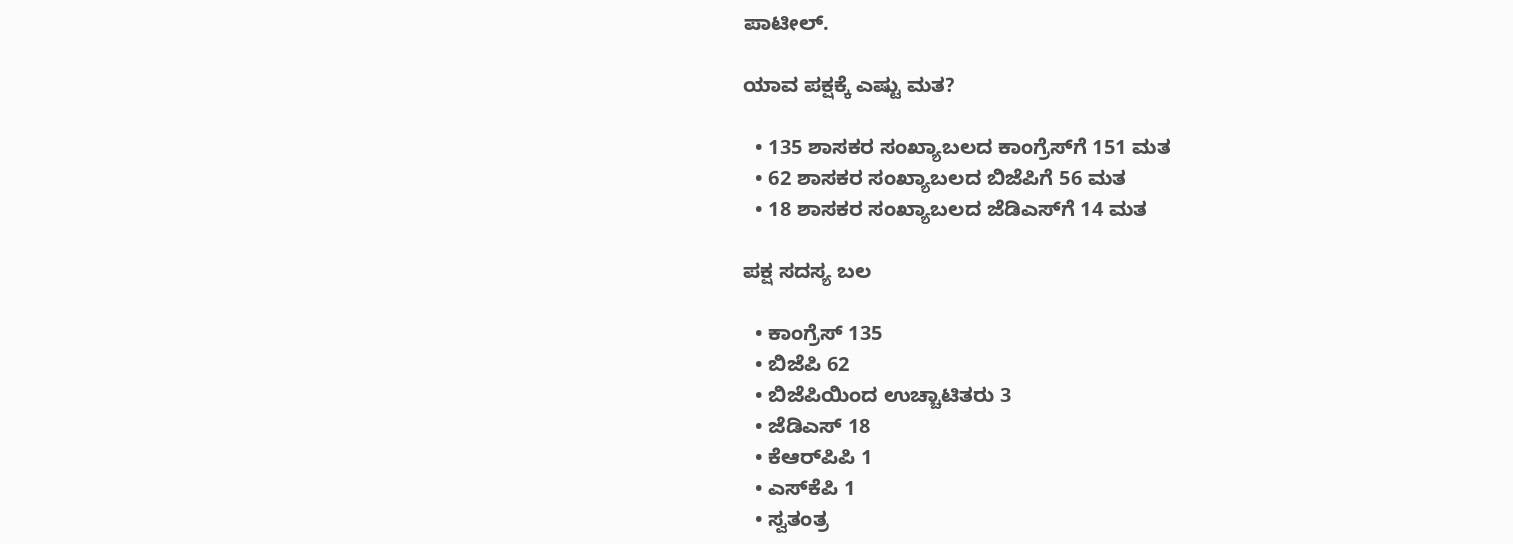ಪಾಟೀಲ್‌.

ಯಾವ ಪಕ್ಷಕ್ಕೆ ಎಷ್ಟು ಮತ?

  • 135 ಶಾಸಕರ ಸಂಖ್ಯಾಬಲದ ಕಾಂಗ್ರೆಸ್‌ಗೆ 151 ಮತ
  • 62 ಶಾಸಕರ ಸಂಖ್ಯಾಬಲದ ಬಿಜೆಪಿಗೆ 56 ಮತ
  • 18 ಶಾಸಕರ ಸಂಖ್ಯಾಬಲದ ಜೆಡಿಎಸ್‌ಗೆ 14 ಮತ

ಪಕ್ಷ ಸದಸ್ಯ ಬಲ

  • ಕಾಂಗ್ರೆಸ್‌ 135
  • ಬಿಜೆಪಿ 62
  • ಬಿಜೆಪಿಯಿಂದ ಉಚ್ಚಾಟಿತರು 3
  • ಜೆಡಿಎಸ್‌ 18
  • ಕೆಆರ್‌ಪಿಪಿ 1
  • ಎಸ್‌ಕೆಪಿ 1
  • ಸ್ವತಂತ್ರ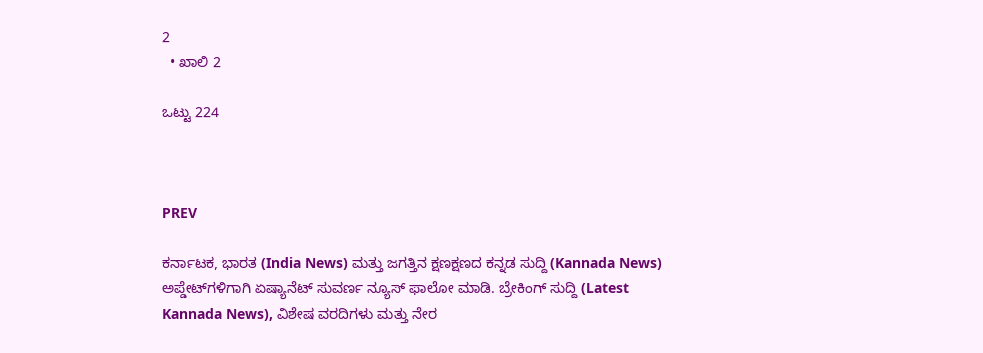2
  • ಖಾಲಿ 2

ಒಟ್ಟು 224



PREV

ಕರ್ನಾಟಕ, ಭಾರತ (India News) ಮತ್ತು ಜಗತ್ತಿನ ಕ್ಷಣಕ್ಷಣದ ಕನ್ನಡ ಸುದ್ದಿ (Kannada News) ಅಪ್ಡೇಟ್‌ಗಳಿಗಾಗಿ ಏಷ್ಯಾನೆಟ್ ಸುವರ್ಣ ನ್ಯೂಸ್‌ ಫಾಲೋ ಮಾಡಿ. ಬ್ರೇಕಿಂಗ್ ಸುದ್ದಿ (Latest Kannada News), ವಿಶೇಷ ವರದಿಗಳು ಮತ್ತು ನೇರ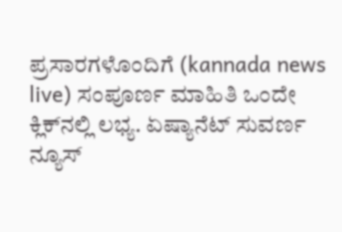ಪ್ರಸಾರಗಳೊಂದಿಗೆ (kannada news live) ಸಂಪೂರ್ಣ ಮಾಹಿತಿ ಒಂದೇ ಕ್ಲಿಕ್‌ನಲ್ಲಿ ಲಭ್ಯ. ಏಷ್ಯಾನೆಟ್ ಸುವರ್ಣ ನ್ಯೂಸ್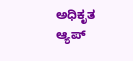ಅಧಿಕೃತ ಆ್ಯಪ್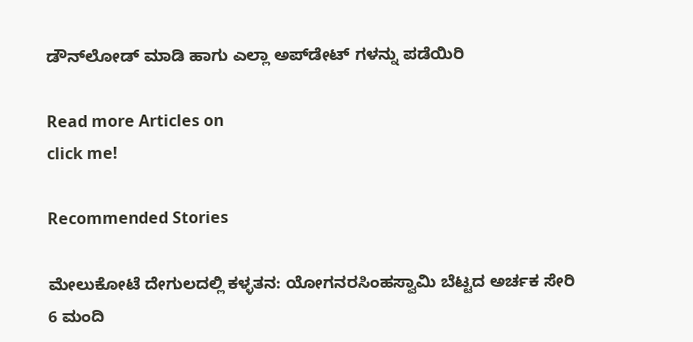ಡೌನ್‌ಲೋಡ್ ಮಾಡಿ ಹಾಗು ಎಲ್ಲಾ ಅಪ್‌ಡೇಟ್ ಗಳನ್ನು ಪಡೆಯಿರಿ

Read more Articles on
click me!

Recommended Stories

ಮೇಲುಕೋಟೆ ದೇಗುಲದಲ್ಲಿ ಕಳ್ಳತನ: ಯೋಗನರಸಿಂಹಸ್ವಾಮಿ ಬೆಟ್ಟದ ಅರ್ಚಕ ಸೇರಿ 6 ಮಂದಿ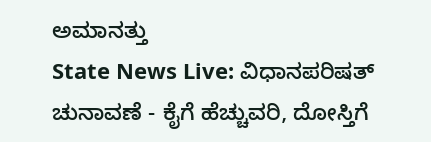ಅಮಾನತ್ತು
State News Live: ವಿಧಾನಪರಿಷತ್‌ ಚುನಾವಣೆ - ಕೈಗೆ ಹೆಚ್ಚುವರಿ, ದೋಸ್ತಿಗೆ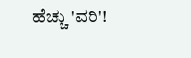ಹೆಚ್ಚು 'ವರಿ'!